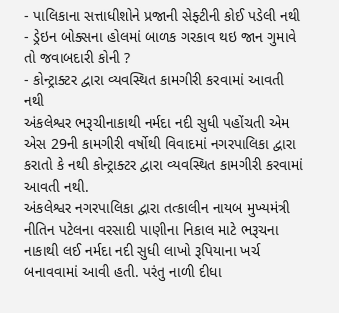- પાલિકાના સત્તાધીશોને પ્રજાની સેફ્ટીની કોઈ પડેલી નથી
- ડ્રેઇન બોક્સના હોલમાં બાળક ગરકાવ થઇ જાન ગુમાવે તો જવાબદારી કોની ?
- કોન્ટ્રાક્ટર દ્વારા વ્યવસ્થિત કામગીરી કરવામાં આવતી નથી
અંકલેશ્વર ભરૂચીનાકાથી નર્મદા નદી સુધી પહોંચતી એમ એસ 29ની કામગીરી વર્ષોથી વિવાદમાં નગરપાલિકા દ્વારા કરાતો કે નથી કોન્ટ્રાક્ટર દ્વારા વ્યવસ્થિત કામગીરી કરવામાં આવતી નથી.
અંકલેશ્વર નગરપાલિકા દ્વારા તત્કાલીન નાયબ મુખ્યમંત્રી નીતિન પટેલના વરસાદી પાણીના નિકાલ માટે ભરૂચના નાકાથી લઈ નર્મદા નદી સુધી લાખો રૂપિયાના ખર્ચ બનાવવામાં આવી હતી. પરંતુ નાળી દીધા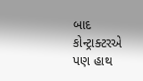બાદ કોન્ટ્રાક્ટરએ પણ હાથ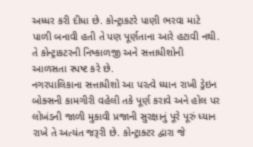અધ્ધર કરી દીધા છે. કોન્ટ્રાકટરે પાણી ભરવા માટે પાળી બનાવી હતી તે પણ પૂર્ણતાના આરે હટાવી નથી. તે કોન્ટ્રાકટરની નિષ્કાળજી અને સત્તાધીશોની આળસતા સ્પષ્ટ કરે છે.
નગરપાલિકાના સત્તાધીશો આ પરત્વે ધ્યાન રાખી ડ્રેઇન બોક્સની કામગીરી વહેલી તકે પૂર્ણ કરાવે અને હોલ પર લોખંડની જાળી મુકાવી પ્રજાની સુરક્ષાનું પૂરે પૂરું ધ્યાન રાખે તે અત્યંત જરૂરી છે. કોન્ટ્રાક્ટર દ્વારા જે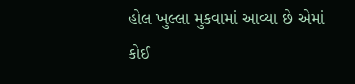હોલ ખુલ્લા મુકવામાં આવ્યા છે એમાં કોઈ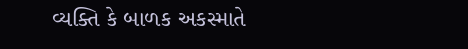વ્યક્તિ કે બાળક અકસ્માતે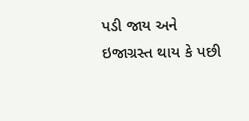પડી જાય અને ઇજાગ્રસ્ત થાય કે પછી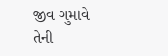જીવ ગુમાવે તેની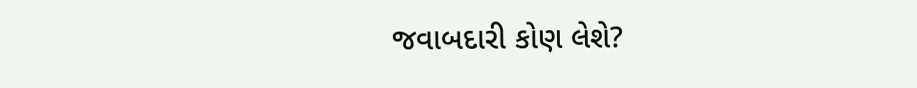જવાબદારી કોણ લેશે?